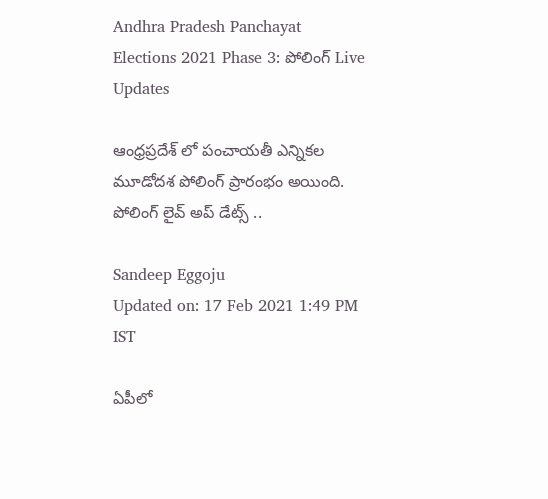Andhra Pradesh Panchayat Elections 2021 Phase 3: పోలింగ్ Live Updates

ఆంధ్రప్రదేశ్ లో పంచాయతీ ఎన్నికల మూడోదశ పోలింగ్ ప్రారంభం అయింది. పోలింగ్ లైవ్ అప్ డేట్స్ ..

Sandeep Eggoju
Updated on: 17 Feb 2021 1:49 PM IST

ఏపీలో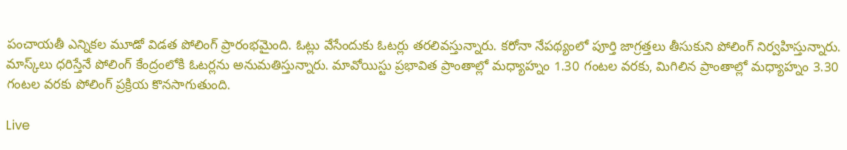పంచాయతీ ఎన్నికల మూడో విడత పోలింగ్‌ ప్రారంభమైంది. ఓట్లు వేసేందుకు ఓటర్లు తరలివస్తున్నారు. కరోనా నేపథ్యంలో పూర్తి జాగ్రత్తలు తీసుకుని పోలింగ్‌ నిర్వహిస్తున్నారు. మాస్క్‌లు ధరిస్తేనే పోలింగ్‌ కేంద్రంలోకి ఓటర్లను అనుమతిస్తున్నారు. మావోయిస్టు ప్రభావిత ప్రాంతాల్లో మధ్యాహ్నం 1.30 గంటల వరకు, మిగిలిన ప్రాంతాల్లో మధ్యాహ్నం 3.30 గంటల వరకు పోలింగ్‌ ప్రక్రియ కొనసాగుతుంది.

Live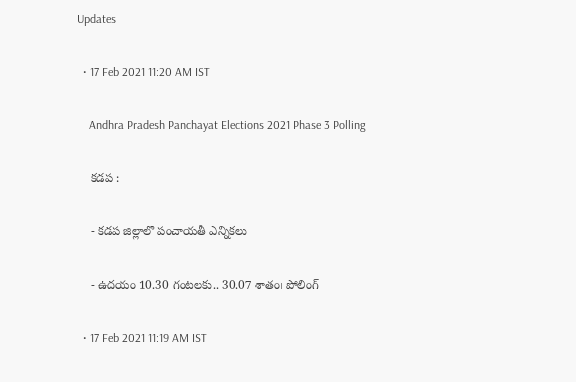Updates

  • 17 Feb 2021 11:20 AM IST

    Andhra Pradesh Panchayat Elections 2021 Phase 3 Polling

    కడప :

    - కడప జిల్లాలొ పంచాయతీ ఎన్నికలు

    - ఉదయం 10.30 గంటలకు.. 30.07 శాతం౹ పోలింగ్

  • 17 Feb 2021 11:19 AM IST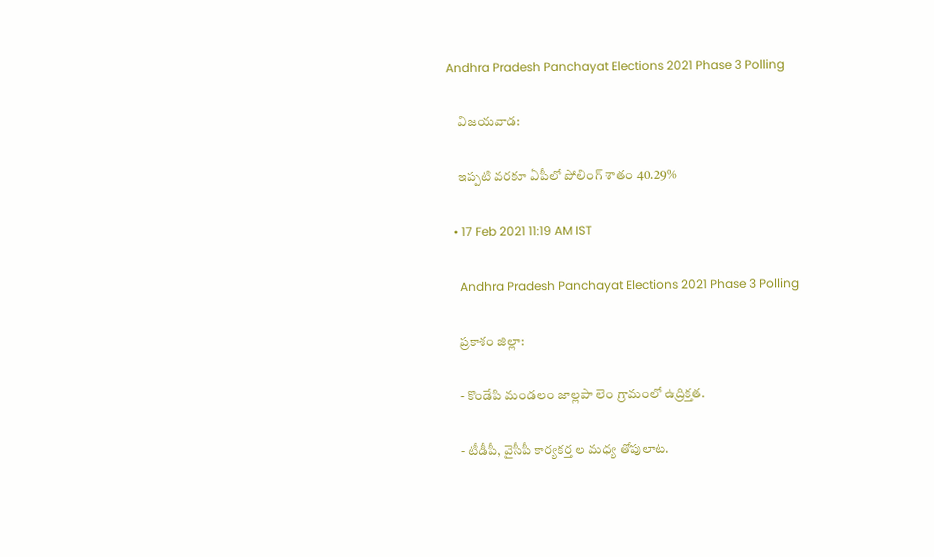Andhra Pradesh Panchayat Elections 2021 Phase 3 Polling

    విజయవాడ:

    ఇప్పటి వరకూ ఏపీలో పోలింగ్ శాతం 40.29%

  • 17 Feb 2021 11:19 AM IST

    Andhra Pradesh Panchayat Elections 2021 Phase 3 Polling

    ప్రకాశం జిల్లా:

    - కొండేపి మండలం జాల్లపా లెం గ్రామంలో ఉద్రిక్తత.

    - టీడీపీ, వైసీపీ కార్యకర్త ల మధ్య తోపులాట.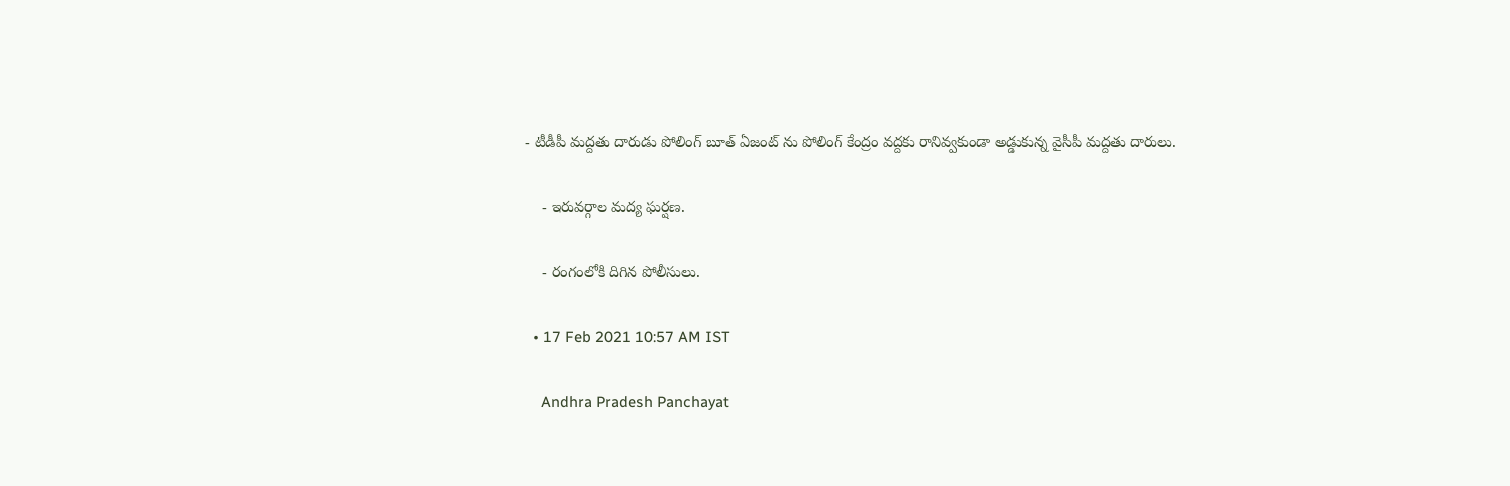- టీడీపీ మద్దతు దారుడు పోలింగ్ బూత్ ఏజంట్ ను పోలింగ్ కేంద్రం వద్దకు రానివ్వకుండా అడ్డుకున్న వైసీపీ మద్దతు దారులు.

    - ఇరువర్గాల మద్య ఘర్షణ.

    - రంగంలోకి దిగిన పోలీసులు.

  • 17 Feb 2021 10:57 AM IST

    Andhra Pradesh Panchayat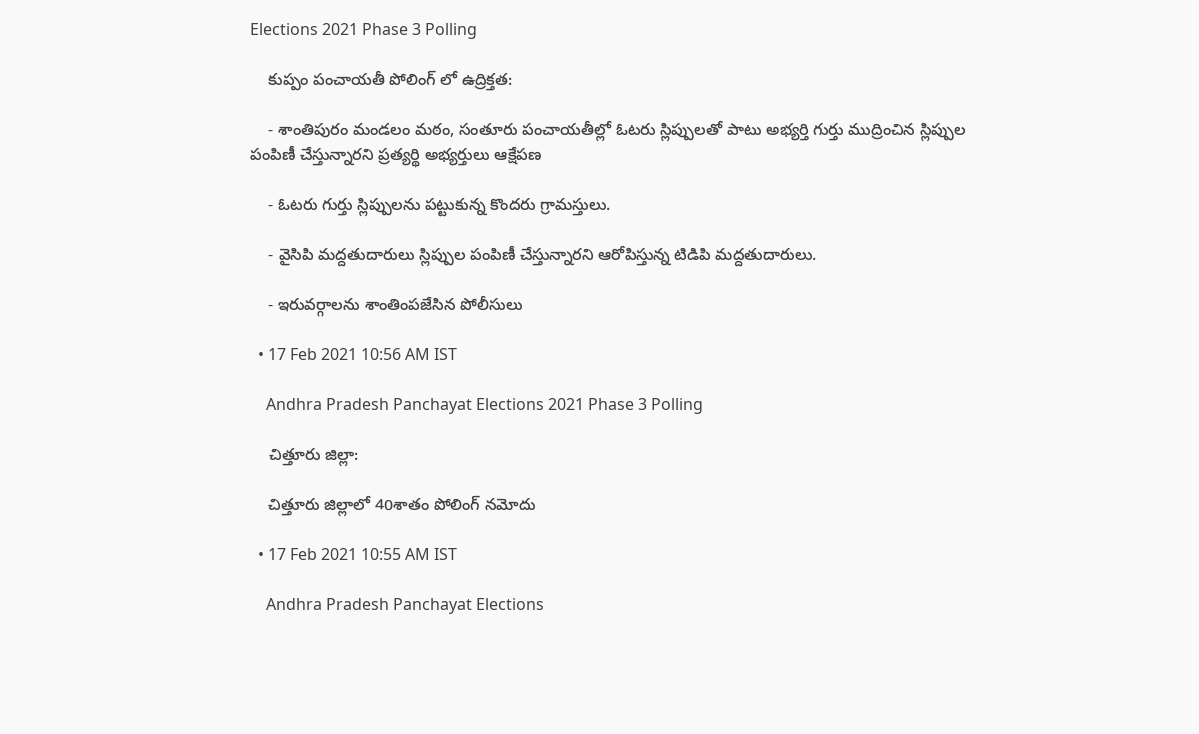Elections 2021 Phase 3 Polling

    కుప్పం పంచాయతీ పోలింగ్ లో ఉద్రిక్తత:

    - శాంతిపురం మండలం మఠం, సంతూరు పంచాయతీల్లో ఓటరు స్లిప్పులతో పాటు అభ్యర్తి గుర్తు ముద్రించిన స్లిప్పుల పంపిణీ చేస్తున్నారని ప్రత్యర్థి అభ్యర్తులు ఆక్షేపణ

    - ఓటరు గుర్తు స్లిప్పులను పట్టుకున్న కొందరు గ్రామస్తులు.

    - వైసిపి మద్దతుదారులు స్లిప్పుల పంపిణీ చేస్తున్నారని ఆరోపిస్తున్న టిడిపి మద్దతుదారులు.

    - ఇరువర్గాలను శాంతింపజేసిన పోలీసులు

  • 17 Feb 2021 10:56 AM IST

    Andhra Pradesh Panchayat Elections 2021 Phase 3 Polling

    చిత్తూరు జిల్లా:

    చిత్తూరు జిల్లాలో 40శాతం పోలింగ్ నమోదు

  • 17 Feb 2021 10:55 AM IST

    Andhra Pradesh Panchayat Elections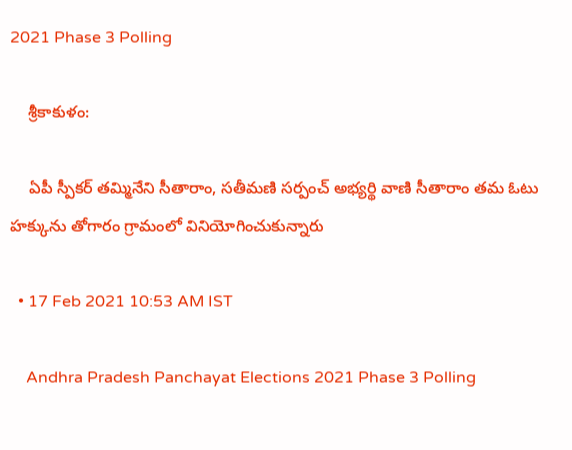2021 Phase 3 Polling

    శ్రీకాకుళం:

    ఏపీ స్పీకర్ తమ్మినేని సీతారాం, సతీమణి సర్పంచ్ అభ్యర్థి వాణి సీతారాం తమ ఓటు హక్కును తోగారం గ్రామంలో వినియోగించుకున్నారు

  • 17 Feb 2021 10:53 AM IST

    Andhra Pradesh Panchayat Elections 2021 Phase 3 Polling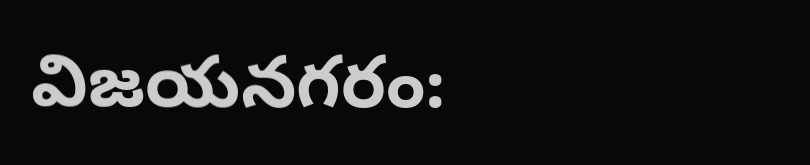విజయనగరం: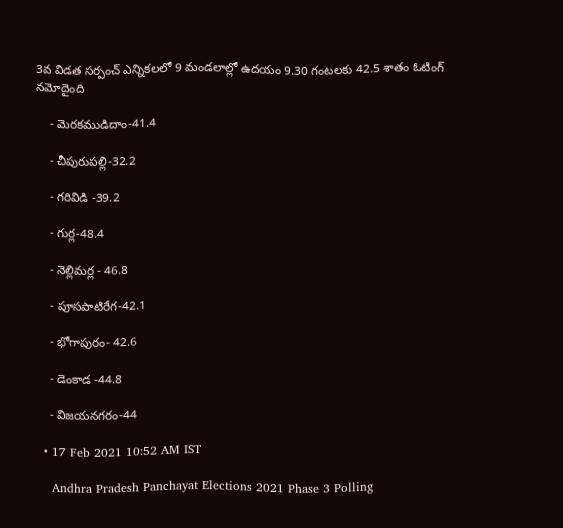3వ విడత సర్పంచ్ ఎన్నికలలో 9 మండలాల్లో ఉదయం 9.30 గంటలకు 42.5 శాతం ఓటింగ్ నమోదైంది

    - మెరకముడిదాం-41.4

    - చీపురుపల్లి-32.2

    - గరివిడి -39.2

    - గుర్ల-48.4

    - నెల్లిమర్ల - 46.8

    - పూసపాటిరేగ-42.1

    - భోగాపురం- 42.6

    - డెంకాడ -44.8

    - విజయనగరం-44

  • 17 Feb 2021 10:52 AM IST

    Andhra Pradesh Panchayat Elections 2021 Phase 3 Polling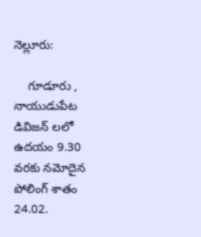నెల్లూరు:

    గూడూరు , నాయుడుపేట డివిజన్ లలో ఉదయం 9.30 వరకు నమోదైన పోలింగ్ శాతం 24.02.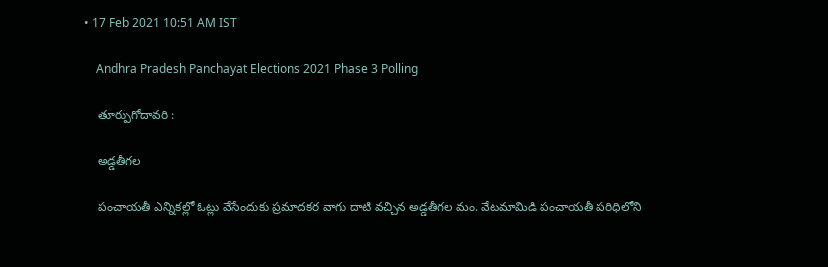• 17 Feb 2021 10:51 AM IST

    Andhra Pradesh Panchayat Elections 2021 Phase 3 Polling

    తూర్పుగోదావరి :

    అడ్డతీగల

    పంచాయతీ ఎన్నికల్లో ఓట్లు వేసేందుకు ప్రమాదకర వాగు దాటి వచ్చిన అడ్డతీగల మం. వేటమామిడి పంచాయతీ పరిధిలోని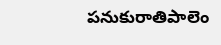పనుకురాతిపాలెం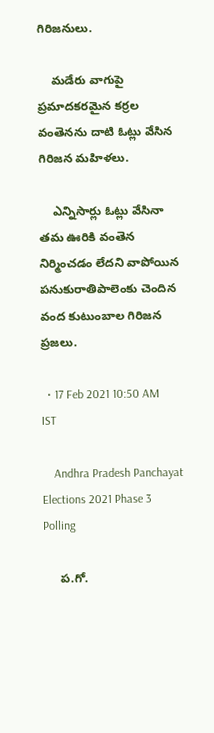గిరిజనులు.

    మడేరు వాగుపై ప్రమాదకరమైన కర్రల వంతెనను దాటి ఓట్లు వేసిన గిరిజన మహిళలు.

    ఎన్నిసార్లు ఓట్లు వేసినా తమ ఊరికి వంతెన నిర్మించడం లేదని వాపోయిన పనుకురాతిపాలెంకు చెందిన వంద కుటుంబాల గిరిజన ప్రజలు.

  • 17 Feb 2021 10:50 AM IST

    Andhra Pradesh Panchayat Elections 2021 Phase 3 Polling

     ప.గో.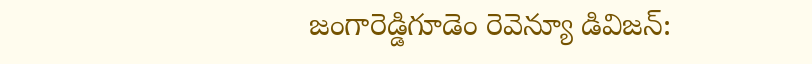జంగారెడ్డిగూడెం రెవెన్యూ డివిజన్: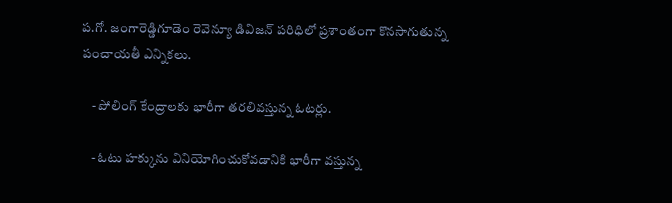ప.గో. జంగారెడ్డిగూడెం రెవెన్యూ డివిజన్ పరిధిలో ప్రశాంతంగా కొనసాగుతున్న పంచాయతీ ఎన్నికలు.

    - పోలింగ్ కేంద్రాలకు భారీగా తరలివస్తున్న ఓటర్లు.

    - ఓటు హక్కును వినియోగించుకోవడానికి భారీగా వస్తున్న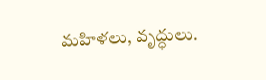మహిళలు, వృద్ధులు.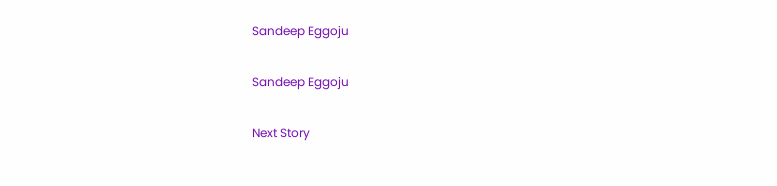Sandeep Eggoju

Sandeep Eggoju

Next Story